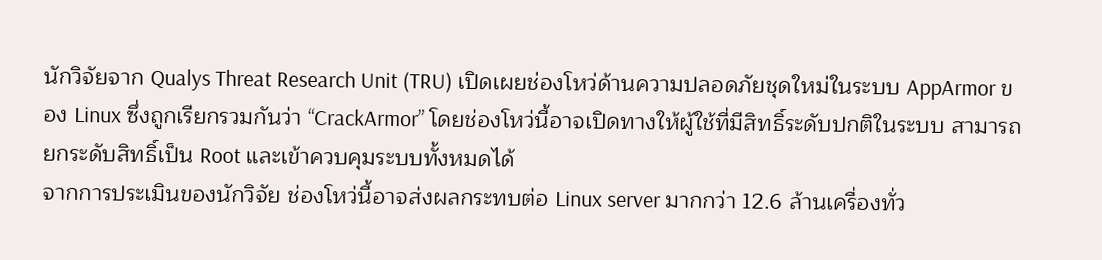นักวิจัยจาก Qualys Threat Research Unit (TRU) เปิดเผยช่องโหว่ด้านความปลอดภัยชุดใหม่ในระบบ AppArmor ของ Linux ซึ่งถูกเรียกรวมกันว่า “CrackArmor” โดยช่องโหว่นี้อาจเปิดทางให้ผู้ใช้ที่มีสิทธิ์ระดับปกติในระบบ สามารถ ยกระดับสิทธิ์เป็น Root และเข้าควบคุมระบบทั้งหมดได้
จากการประเมินของนักวิจัย ช่องโหว่นี้อาจส่งผลกระทบต่อ Linux server มากกว่า 12.6 ล้านเครื่องทั่ว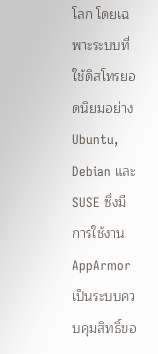โลก โดยเฉพาะระบบที่ใช้ดิสโทรยอดนิยมอย่าง Ubuntu, Debian และ SUSE ซึ่งมีการใช้งาน AppArmor เป็นระบบควบคุมสิทธิ์ขอ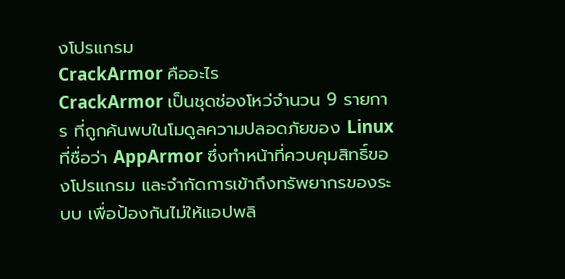งโปรแกรม
CrackArmor คืออะไร
CrackArmor เป็นชุดช่องโหว่จำนวน 9 รายการ ที่ถูกค้นพบในโมดูลความปลอดภัยของ Linux ที่ชื่อว่า AppArmor ซึ่งทำหน้าที่ควบคุมสิทธิ์ของโปรแกรม และจำกัดการเข้าถึงทรัพยากรของระบบ เพื่อป้องกันไม่ให้แอปพลิ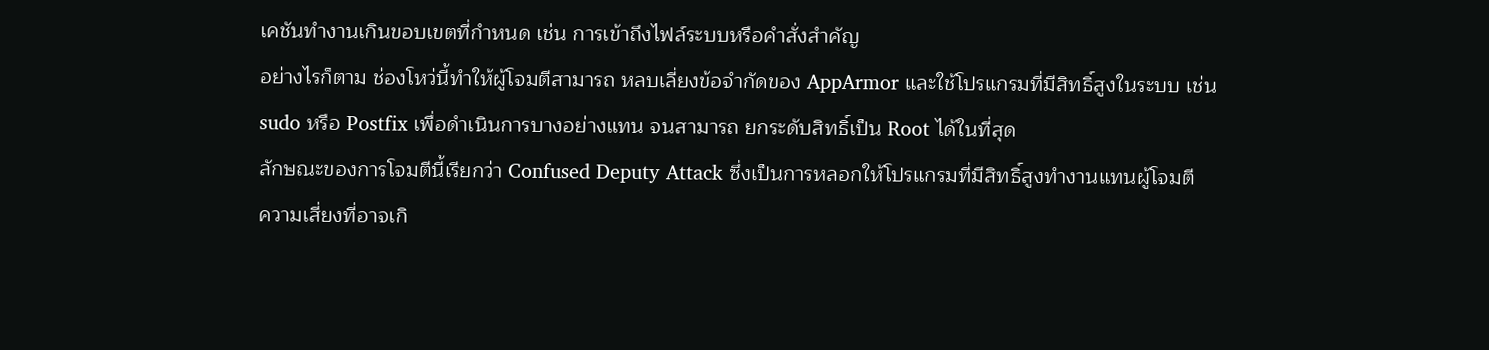เคชันทำงานเกินขอบเขตที่กำหนด เช่น การเข้าถึงไฟล์ระบบหรือคำสั่งสำคัญ
อย่างไรก็ตาม ช่องโหว่นี้ทำให้ผู้โจมตีสามารถ หลบเลี่ยงข้อจำกัดของ AppArmor และใช้โปรแกรมที่มีสิทธิ์สูงในระบบ เช่น sudo หรือ Postfix เพื่อดำเนินการบางอย่างแทน จนสามารถ ยกระดับสิทธิ์เป็น Root ได้ในที่สุด
ลักษณะของการโจมตีนี้เรียกว่า Confused Deputy Attack ซึ่งเป็นการหลอกให้โปรแกรมที่มีสิทธิ์สูงทำงานแทนผู้โจมตี
ความเสี่ยงที่อาจเกิ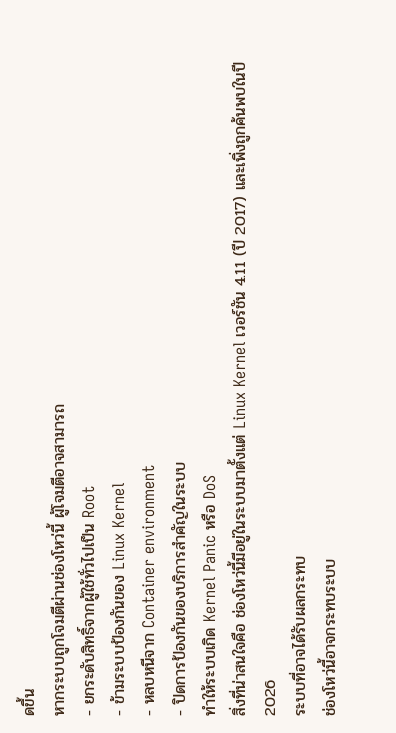ดขึ้น
หากระบบถูกโจมตีผ่านช่องโหว่นี้ ผู้โจมตีอาจสามารถ
- ยกระดับสิทธิ์จากผู้ใช้ทั่วไปเป็น Root
- ข้ามระบบป้องกันของ Linux Kernel
- หลบหนีจาก Container environment
- ปิดการป้องกันของบริการสำคัญในระบบ
ทำให้ระบบเกิด Kernel Panic หรือ DoS
สิ่งที่น่าสนใจคือ ช่องโหว่นี้มีอยู่ในระบบมาตั้งแต่ Linux Kernel เวอร์ชัน 4.11 (ปี 2017) และเพิ่งถูกค้นพบในปี 2026
ระบบที่อาจได้รับผลกระทบ
ช่องโหว่นี้อาจกระทบระบบ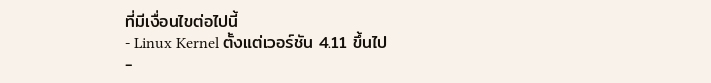ที่มีเงื่อนไขต่อไปนี้
- Linux Kernel ตั้งแต่เวอร์ชัน 4.11 ขึ้นไป
-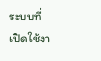ระบบที่เปิดใช้งา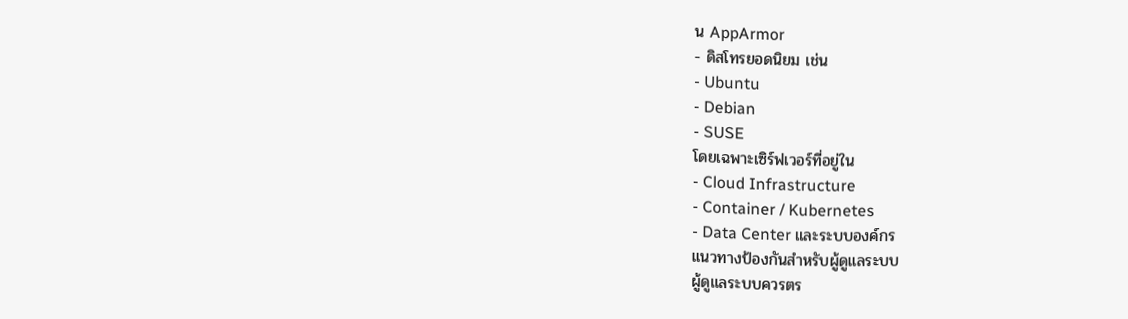น AppArmor
- ดิสโทรยอดนิยม เช่น
- Ubuntu
- Debian
- SUSE
โดยเฉพาะเซิร์ฟเวอร์ที่อยู่ใน
- Cloud Infrastructure
- Container / Kubernetes
- Data Center และระบบองค์กร
แนวทางป้องกันสำหรับผู้ดูแลระบบ
ผู้ดูแลระบบควรตร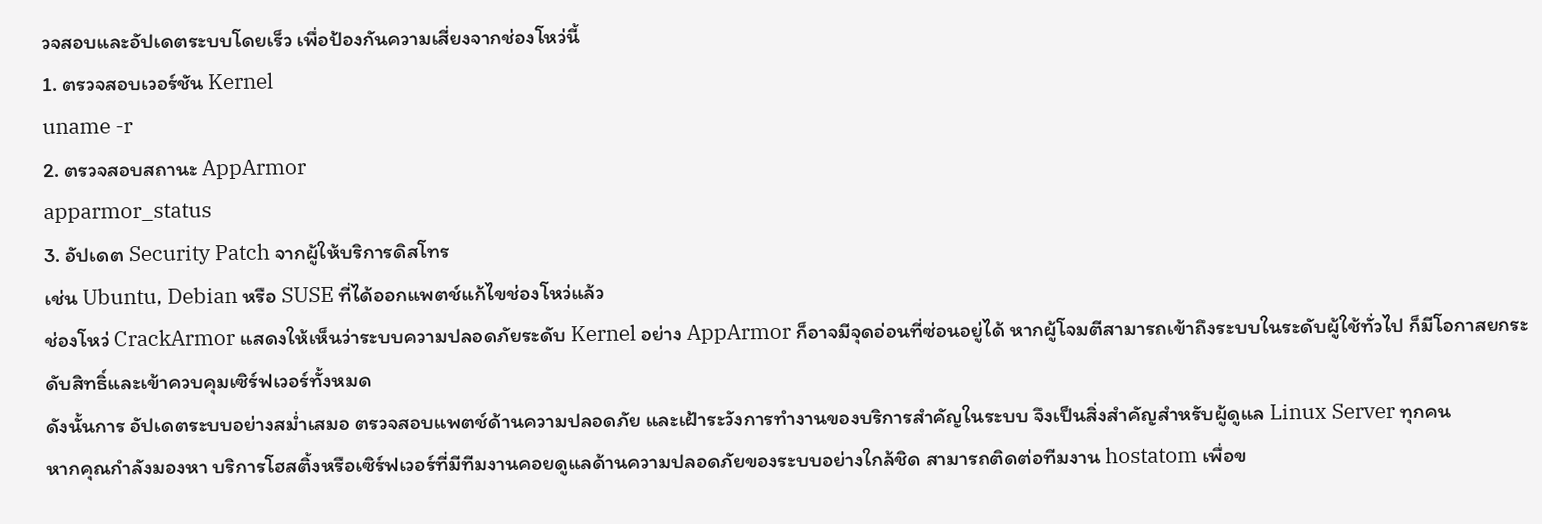วจสอบและอัปเดตระบบโดยเร็ว เพื่อป้องกันความเสี่ยงจากช่องโหว่นี้
1. ตรวจสอบเวอร์ชัน Kernel
uname -r
2. ตรวจสอบสถานะ AppArmor
apparmor_status
3. อัปเดต Security Patch จากผู้ให้บริการดิสโทร
เช่น Ubuntu, Debian หรือ SUSE ที่ได้ออกแพตช์แก้ไขช่องโหว่แล้ว
ช่องโหว่ CrackArmor แสดงให้เห็นว่าระบบความปลอดภัยระดับ Kernel อย่าง AppArmor ก็อาจมีจุดอ่อนที่ซ่อนอยู่ได้ หากผู้โจมตีสามารถเข้าถึงระบบในระดับผู้ใช้ทั่วไป ก็มีโอกาสยกระดับสิทธิ์และเข้าควบคุมเซิร์ฟเวอร์ทั้งหมด
ดังนั้นการ อัปเดตระบบอย่างสม่ำเสมอ ตรวจสอบแพตช์ด้านความปลอดภัย และเฝ้าระวังการทำงานของบริการสำคัญในระบบ จึงเป็นสิ่งสำคัญสำหรับผู้ดูแล Linux Server ทุกคน
หากคุณกำลังมองหา บริการโฮสติ้งหรือเซิร์ฟเวอร์ที่มีทีมงานคอยดูแลด้านความปลอดภัยของระบบอย่างใกล้ชิด สามารถติดต่อทีมงาน hostatom เพื่อข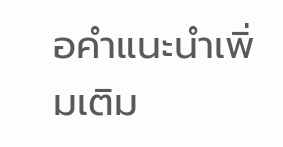อคำแนะนำเพิ่มเติม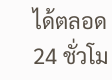ได้ตลอด 24 ชั่วโม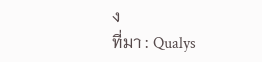ง
ที่มา : Qualys